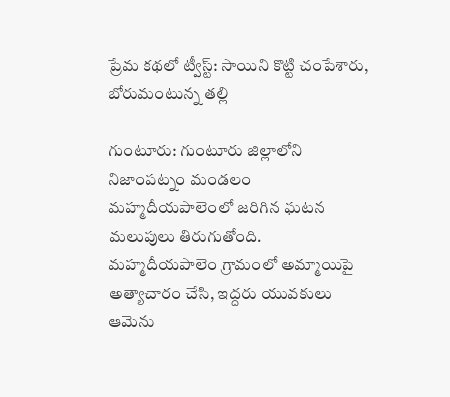ప్రేమ కథలో ట్వీస్ట్: సాయిని కొట్టి చంపేశారు, బోరుమంటున్న తల్లి

గుంటూరు: గుంటూరు జిల్లాలోని నిజాంపట్నం మండలం మహ్మదీయపాలెంలో జరిగిన ఘటన మలుపులు తిరుగుతోంది. మహ్మదీయపాలెం గ్రామంలో అమ్మాయిపై అత్యాచారం చేసి, ఇద్దరు యువకులు ఆమెను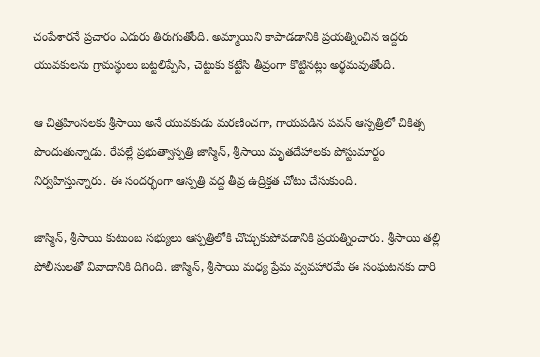చంపేశారనే ప్రచారం ఎదురు తిరుగుతోంది. అమ్మాయిని కాపాడడానికి ప్రయత్నించిన ఇద్దరు యువకులను గ్రామస్థులు బట్టలిప్పేసి, చెట్టుకు కట్టేసి తీవ్రంగా కొట్టినట్లు అర్థమవుతోంది.

ఆ చిత్రహింసలకు శ్రీసాయి అనే యువకుడు మరణించగా, గాయపడిన పవన్ ఆస్పత్రిలో చికిత్స పొందుతున్నాడు. రేపల్లే ప్రభుత్వాస్పత్రి జాస్మిన్, శ్రీసాయి మృతదేహాలకు పోస్టుమార్టం నిర్వహిస్తున్నారు. ఈ సందర్భంగా ఆస్పత్రి వద్ద తీవ్ర ఉద్రిక్తత చోటు చేసుకుంది.

జాస్మిన్, శ్రీసాయి కుటుంబ సభ్యులు ఆస్పత్రిలోకి చొచ్చుకుపోవడానికి ప్రయత్నించారు. శ్రీసాయి తల్లి పోలీసులతో వివాదానికి దిగింది. జాస్మిన్, శ్రీసాయి మధ్య ప్రేమ వ్వవహారమే ఈ సంఘటనకు దారి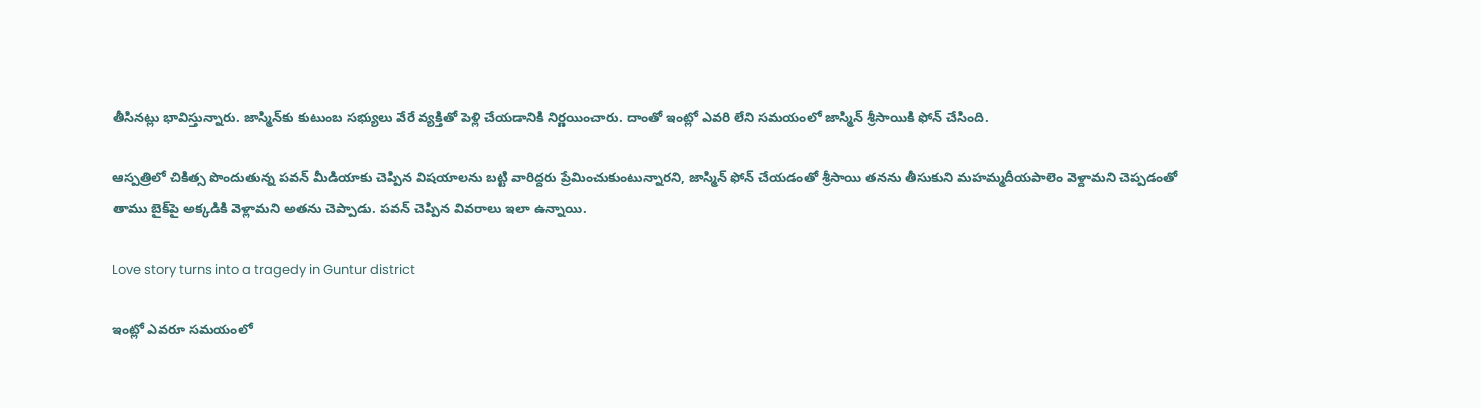తీసినట్లు భావిస్తున్నారు. జాస్మిన్‌కు కుటుంబ సభ్యులు వేరే వ్యక్తితో పెళ్లి చేయడానికి నిర్ణయించారు. దాంతో ఇంట్లో ఎవరి లేని సమయంలో జాస్మిన్ శ్రీసాయికి ఫోన్ చేసింది.

ఆస్పత్రిలో చికిత్స పొందుతున్న పవన్ మీడియాకు చెప్పిన విషయాలను బట్టి వారిద్దరు ప్రేమించుకుంటున్నారని, జాస్మిన్ ఫోన్ చేయడంతో శ్రీసాయి తనను తీసుకుని మహమ్మదీయపాలెం వెళ్దామని చెప్పడంతో తాము బైక్‌పై అక్కడికి వెళ్లామని అతను చెప్పాడు. పవన్ చెప్పిన వివరాలు ఇలా ఉన్నాయి.

Love story turns into a tragedy in Guntur district

ఇంట్లో ఎవరూ సమయంలో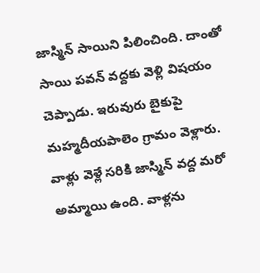జాస్మిన్ సాయిని పిలించింది. దాంతో సాయి పవన్ వద్దకు వెళ్లి విషయం చెప్పాడు. ఇరువురు బైకుపై మహ్మదీయపాలెం గ్రామం వెళ్లారు. వాళ్లు వెళ్లే సరికి జాస్మిన్ వద్ద మరో అమ్మాయి ఉంది. వాళ్లను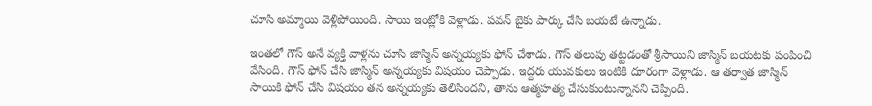చూసి అమ్మాయి వెళ్లిపోయింది. సాయి ఇంట్లోకి వెళ్లాడు. పవన్ బైకు పార్కు చేసి బయటే ఉన్నాడు.

ఇంతలో గౌస్ అనే వ్యక్తి వాళ్లను చూసి జాస్మిన్ అన్నయ్యకు ఫోన్ చేశాడు. గౌస్ తలుపు తట్టడంతో శ్రీసాయిని జాస్మిన్ బయటకు పంపించి వేసింది. గౌస్ ఫోన్ చేసి జాస్మిన్ అన్నయ్యకు విషయం చెప్పాడు. ఇద్దరు యువకులు ఇంటికి దూరంగా వెళ్లాడు. ఆ తర్వాత జాస్మిన్ సాయికి ఫోన్ చేసి విషయం తన అన్నయ్యకు తెలిసిందని, తాను ఆత్మహత్య చేసుకుంటున్నానని చెప్పింది.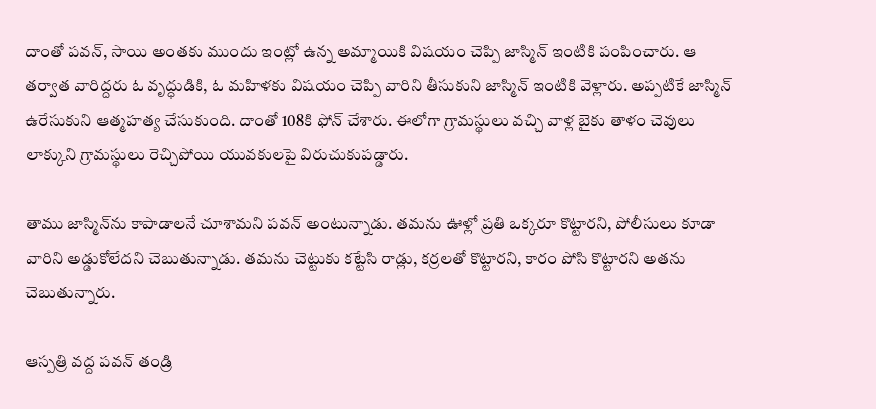దాంతో పవన్, సాయి అంతకు ముందు ఇంట్లో ఉన్న అమ్మాయికి విషయం చెప్పి జాస్మిన్ ఇంటికి పంపించారు. ఆ తర్వాత వారిద్దరు ఓ వృద్ధుడికి, ఓ మహిళకు విషయం చెప్పి వారిని తీసుకుని జాస్మిన్ ఇంటికి వెళ్లారు. అప్పటికే జాస్మిన్ ఉరేసుకుని ఆత్మహత్య చేసుకుంది. దాంతో 108కి ఫోన్ చేశారు. ఈలోగా గ్రామస్థులు వచ్చి వాళ్ల బైకు తాళం చెవులు లాక్కుని గ్రామస్థులు రెచ్చిపోయి యువకులపై విరుచుకుపడ్డారు.

తాము జాస్మిన్‌ను కాపాడాలనే చూశామని పవన్ అంటున్నాడు. తమను ఊళ్లో ప్రతి ఒక్కరూ కొట్టారని, పోలీసులు కూడా వారిని అడ్డుకోలేదని చెబుతున్నాడు. తమను చెట్టుకు కట్టేసి రాడ్లు, కర్రలతో కొట్టారని, కారం పోసి కొట్టారని అతను చెబుతున్నారు.

ఆస్పత్రి వద్ద పవన్ తండ్రి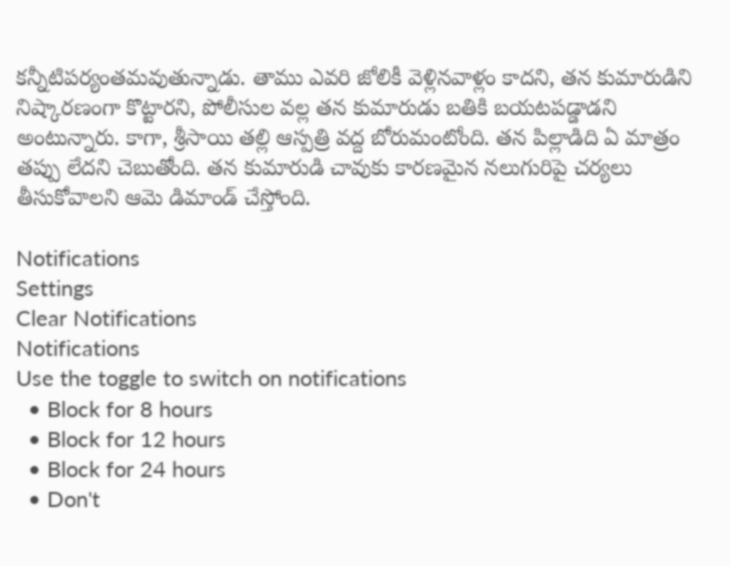కన్నీటిపర్యంతమవుతున్నాడు. తాము ఎవరి జోలికీ వెళ్లినవాళ్లం కాదని, తన కుమారుడిని నిష్కారణంగా కొట్టారని, పోలీసుల వల్ల తన కుమారుడు బతికి బయటపడ్డాడని అంటున్నారు. కాగా, శ్రీసాయి తల్లి ఆస్పత్రి వద్ద బోరుమంటోంది. తన పిల్లాడిది ఏ మాత్రం తప్పు లేదని చెబుతోంది. తన కుమారుడి చావుకు కారణమైన నలుగురిపై చర్యలు తీసుకోవాలని ఆమె డిమాండ్ చేస్తోంది.

Notifications
Settings
Clear Notifications
Notifications
Use the toggle to switch on notifications
  • Block for 8 hours
  • Block for 12 hours
  • Block for 24 hours
  • Don't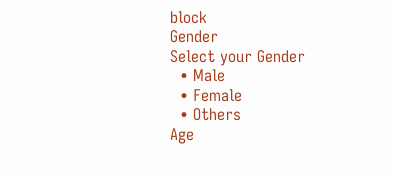block
Gender
Select your Gender
  • Male
  • Female
  • Others
Age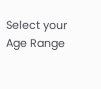Select your Age Range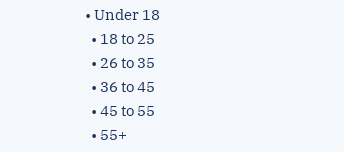• Under 18
  • 18 to 25
  • 26 to 35
  • 36 to 45
  • 45 to 55
  • 55+